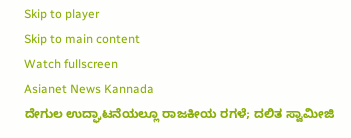Skip to player
Skip to main content
Watch fullscreen
Asianet News Kannada
ದೇಗುಲ ಉದ್ಘಾಟನೆಯಲ್ಲೂ ರಾಜಕೀಯ ರಗಳೆ; ದಲಿತ ಸ್ವಾಮೀಜಿ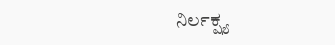ನಿರ್ಲಕ್ಷ್ಯ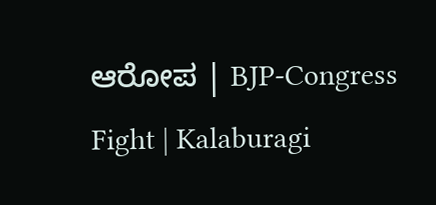ಆರೋಪ | BJP-Congress Fight | Kalaburagi